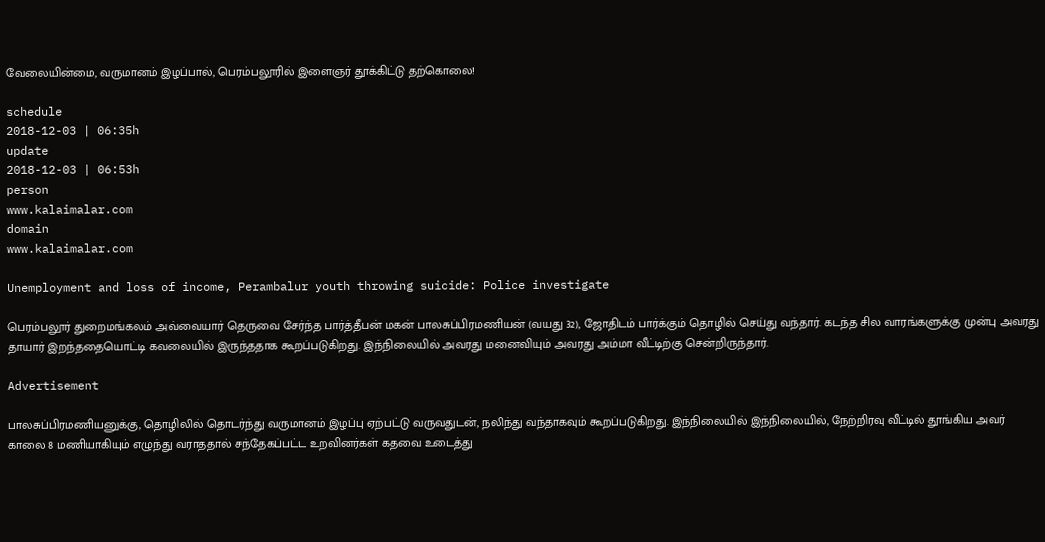வேலையின்மை, வருமானம் இழப்பால், பெரம்பலூரில் இளைஞர் தூக்கிட்டு தற்கொலை!

schedule
2018-12-03 | 06:35h
update
2018-12-03 | 06:53h
person
www.kalaimalar.com
domain
www.kalaimalar.com

Unemployment and loss of income, Perambalur youth throwing suicide: Police investigate

பெரம்பலூர் துறைமங்கலம் அவ்வையார் தெருவை சேர்ந்த பார்த்தீபன் மகன் பாலசுப்பிரமணியன் (வயது 32), ஜோதிடம் பார்க்கும் தொழில் செய்து வந்தார். கடந்த சில வாரங்களுக்கு முன்பு அவரது தாயார் இறந்ததையொட்டி கவலையில் இருந்ததாக கூறப்படுகிறது. இந்நிலையில் அவரது மனைவியும் அவரது அம்மா வீட்டிற்கு சென்றிருந்தார்.

Advertisement

பாலசுப்பிரமணியனுக்கு, தொழிலில் தொடர்ந்து வருமானம் இழப்பு ஏற்பட்டு வருவதுடன், நலிந்து வந்தாகவும் கூறப்படுகிறது. இந்நிலையில் இந்நிலையில், நேற்றிரவு வீட்டில் தூங்கிய அவர் காலை 8 மணியாகியும் எழுந்து வராததால் சந்தேகப்பட்ட உறவினர்கள் கதவை உடைத்து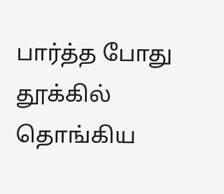பார்த்த போது தூக்கில் தொங்கிய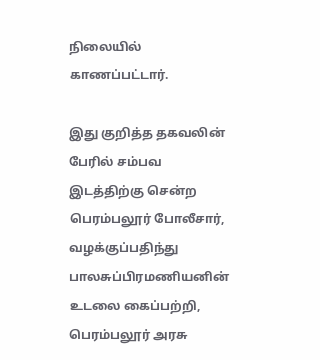நிலையில் காணப்பட்டார்.

இது குறித்த தகவலின் பேரில் சம்பவ இடத்திற்கு சென்ற பெரம்பலூர் போலீசார், வழக்குப்பதிந்து பாலசுப்பிரமணியனின் உடலை கைப்பற்றி, பெரம்பலூர் அரசு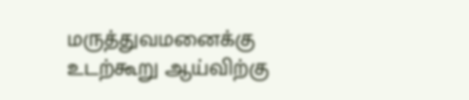மருத்துவமனைக்கு உடற்கூறு ஆய்விற்கு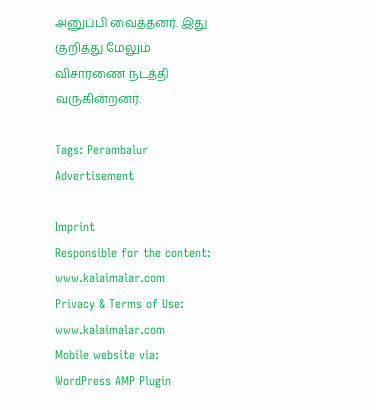அனுப்பி வைத்தனர். இது குறித்து மேலும் விசாரணை நடத்தி வருகின்றனர்.

Tags: Perambalur
Advertisement

Imprint
Responsible for the content:
www.kalaimalar.com
Privacy & Terms of Use:
www.kalaimalar.com
Mobile website via:
WordPress AMP Plugin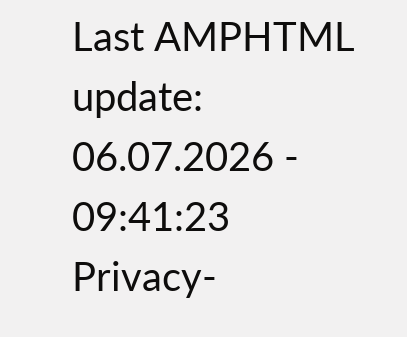Last AMPHTML update:
06.07.2026 - 09:41:23
Privacy-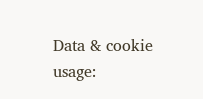Data & cookie usage: